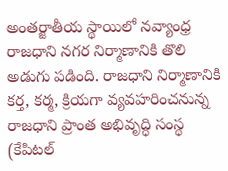అంతర్జాతీయ స్థాయిలో నవ్యాంధ్ర రాజధాని నగర నిర్మాణానికి తొలి అడుగు పడింది. రాజధాని నిర్మాణానికి కర్త, కర్మ, క్రియగా వ్యవహరించనున్న రాజధాని ప్రాంత అభివృద్ధి సంస్థ (కేపిటల్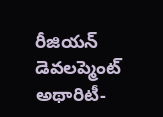రీజియన్ డెవలప్మెంట్ అథారిటీ-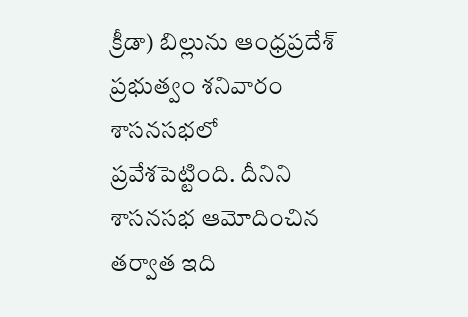క్రీడా) బిల్లును ఆంధ్రప్రదేశ్ ప్రభుత్వం శనివారం శాసనసభలో ప్రవేశపెట్టింది. దీనిని శాసనసభ ఆమోదించిన తర్వాత ఇది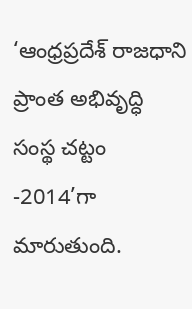‘ఆంధ్రప్రదేశ్ రాజధాని ప్రాంత అభివృద్ధి సంస్థ చట్టం -2014’గా మారుతుంది.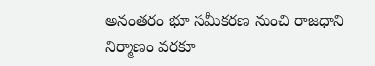అనంతరం భూ సమీకరణ నుంచి రాజధాని నిర్మాణం వరకూ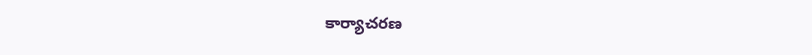కార్యాచరణ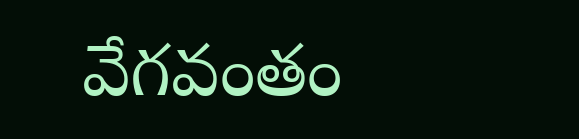వేగవంతం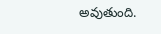అవుతుంది.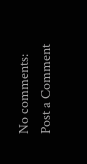No comments:
Post a Comment